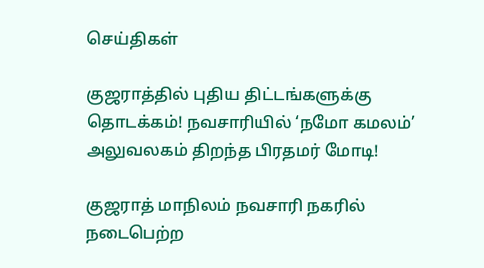செய்திகள்

குஜராத்தில் புதிய திட்டங்களுக்கு தொடக்கம்! நவசாரியில் ‘நமோ கமலம்’ அலுவலகம் திறந்த பிரதமர் மோடி!

குஜராத் மாநிலம் நவசாரி நகரில் நடைபெற்ற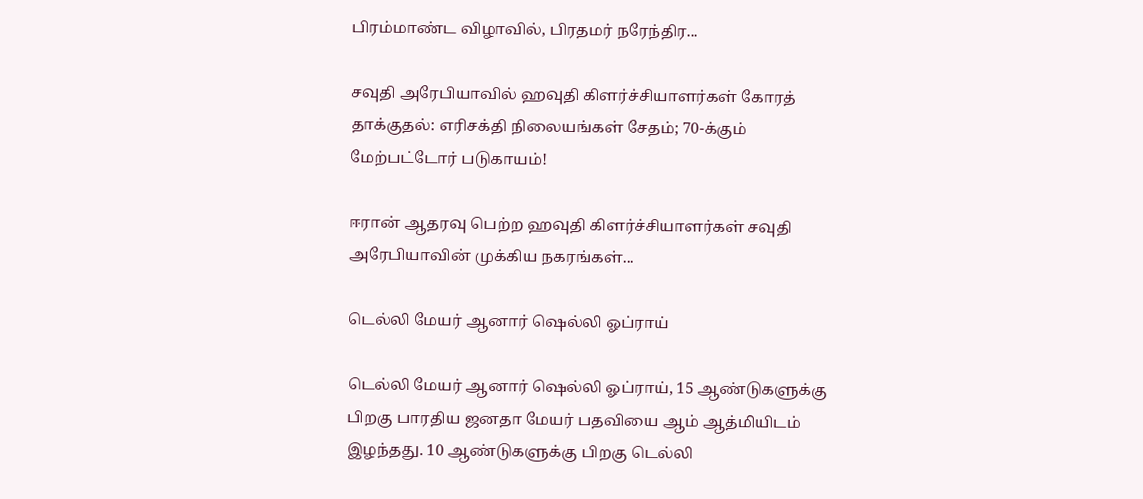பிரம்மாண்ட விழாவில், பிரதமர் நரேந்திர...

சவுதி அரேபியாவில் ஹவுதி கிளர்ச்சியாளர்கள் கோரத் தாக்குதல்: எரிசக்தி நிலையங்கள் சேதம்; 70-க்கும் மேற்பட்டோர் படுகாயம்!

ஈரான் ஆதரவு பெற்ற ஹவுதி கிளர்ச்சியாளர்கள் சவுதி அரேபியாவின் முக்கிய நகரங்கள்...

டெல்லி மேயர் ஆனார் ஷெல்லி ஓப்ராய்

டெல்லி மேயர் ஆனார் ஷெல்லி ஓப்ராய், 15 ஆண்டுகளுக்கு பிறகு பாரதிய ஜனதா மேயர் பதவியை ஆம் ஆத்மியிடம் இழந்தது. 10 ஆண்டுகளுக்கு பிறகு டெல்லி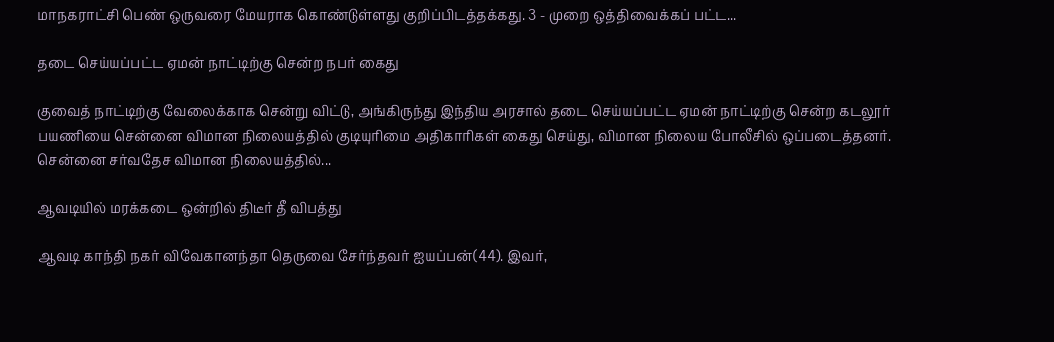மாநகராட்சி பெண் ஒருவரை மேயராக கொண்டுள்ளது குறிப்பிடத்தக்கது. 3 - முறை ஒத்திவைக்கப் பட்ட...

தடை செய்யப்பட்ட ஏமன் நாட்டிற்கு சென்ற நபர் கைது

குவைத் நாட்டிற்கு வேலைக்காக சென்று விட்டு, அங்கிருந்து இந்திய அரசால் தடை செய்யப்பட்ட ஏமன் நாட்டிற்கு சென்ற கடலூர் பயணியை சென்னை விமான நிலையத்தில் குடியுரிமை அதிகாரிகள் கைது செய்து, விமான நிலைய போலீசில் ஒப்படைத்தனர். சென்னை சர்வதேச விமான நிலையத்தில்...

ஆவடியில் மரக்கடை ஒன்றில் திடீர் தீ விபத்து

ஆவடி காந்தி நகர் விவேகானந்தா தெருவை சேர்ந்தவர் ஐயப்பன்(44). இவர்,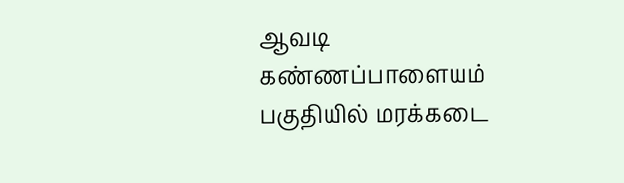ஆவடி கண்ணப்பாளையம் பகுதியில் மரக்கடை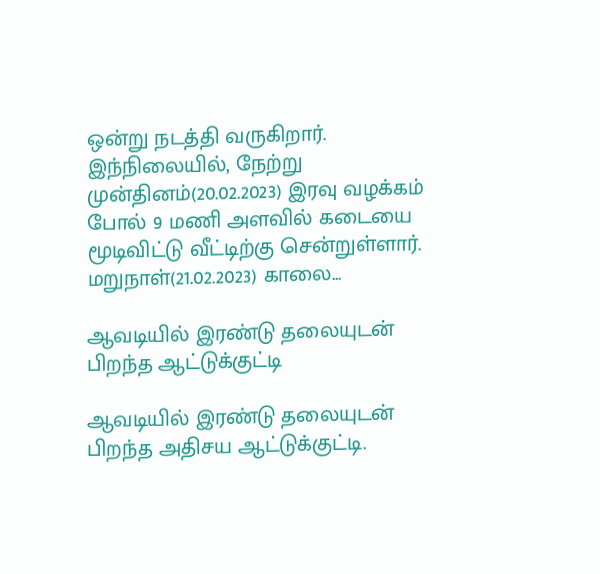ஒன்று நடத்தி வருகிறார். இந்நிலையில், நேற்று முன்தினம்(20.02.2023) இரவு வழக்கம் போல் 9 மணி அளவில் கடையை மூடிவிட்டு வீட்டிற்கு சென்றுள்ளார். மறுநாள்(21.02.2023) காலை...

ஆவடியில் இரண்டு தலையுடன் பிறந்த ஆட்டுக்குட்டி

ஆவடியில் இரண்டு தலையுடன் பிறந்த அதிசய ஆட்டுக்குட்டி.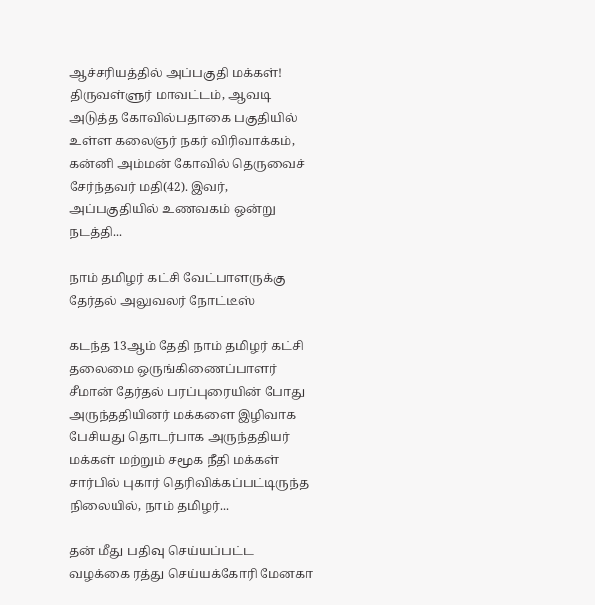ஆச்சரியத்தில் அப்பகுதி மக்கள்! திருவள்ளுர் மாவட்டம், ஆவடி அடுத்த கோவில்பதாகை பகுதியில் உள்ள கலைஞர் நகர் விரிவாக்கம், கன்னி அம்மன் கோவில் தெருவைச் சேர்ந்தவர் மதி(42). இவர், அப்பகுதியில் உணவகம் ஒன்று நடத்தி...

நாம் தமிழர் கட்சி வேட்பாளருக்கு தேர்தல் அலுவலர் நோட்டீஸ்

கடந்த 13ஆம் தேதி நாம் தமிழர் கட்சி தலைமை ஒருங்கிணைப்பாளர் சீமான் தேர்தல் பரப்புரையின் போது அருந்ததியினர் மக்களை இழிவாக பேசியது தொடர்பாக அருந்ததியர் மக்கள் மற்றும் சமூக நீதி மக்கள் சார்பில் புகார் தெரிவிக்கப்பட்டிருந்த நிலையில், நாம் தமிழர்...

தன் மீது பதிவு செய்யப்பட்ட வழக்கை ரத்து செய்யக்கோரி மேனகா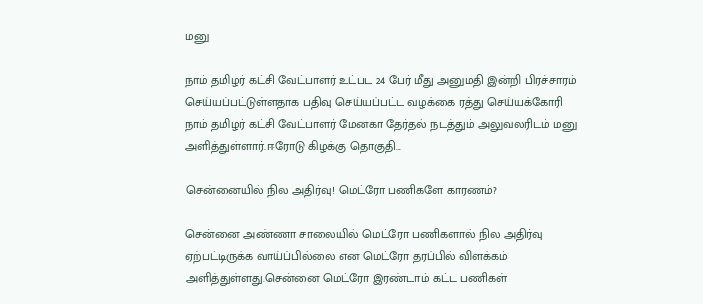மனு

நாம் தமிழர் கட்சி வேட்பாளர் உட்பட 24 பேர் மீது அனுமதி இன்றி பிரச்சாரம் செய்யப்பட்டுள்ளதாக பதிவு செய்யப்பட்ட வழக்கை ரத்து செய்யக்கோரி நாம் தமிழர் கட்சி வேட்பாளர் மேனகா தேர்தல் நடத்தும் அலுவலரிடம் மனு அளித்துள்ளார்.ஈரோடு கிழக்கு தொகுதி...

சென்னையில் நில அதிர்வு! மெட்ரோ பணிகளே காரணம்?

சென்னை அண்ணா சாலையில் மெட்ரோ பணிகளால் நில அதிர்வு ஏற்பட்டிருக்க வாய்ப்பில்லை என மெட்ரோ தரப்பில் விளக்கம் அளித்துள்ளது.சென்னை மெட்ரோ இரண்டாம் கட்ட பணிகள்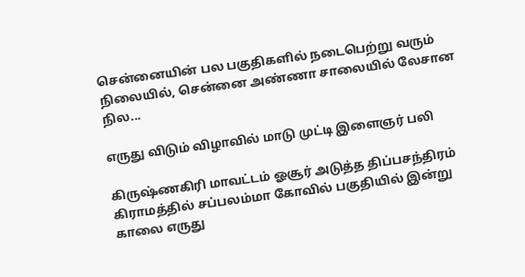சென்னையின் பல பகுதிகளில் நடைபெற்று வரும் நிலையில், சென்னை அண்ணா சாலையில் லேசான நில...

எருது விடும் விழாவில் மாடு முட்டி இளைஞர் பலி

கிருஷ்ணகிரி மாவட்டம் ஓசூர் அடுத்த திப்பசந்திரம் கிராமத்தில் சப்பலம்மா கோவில் பகுதியில் இன்று காலை எருது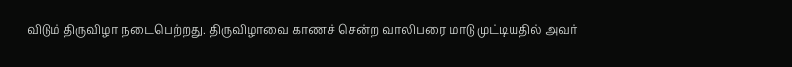விடும் திருவிழா நடைபெற்றது. திருவிழாவை காணச் சென்ற வாலிபரை மாடு முட்டியதில் அவர்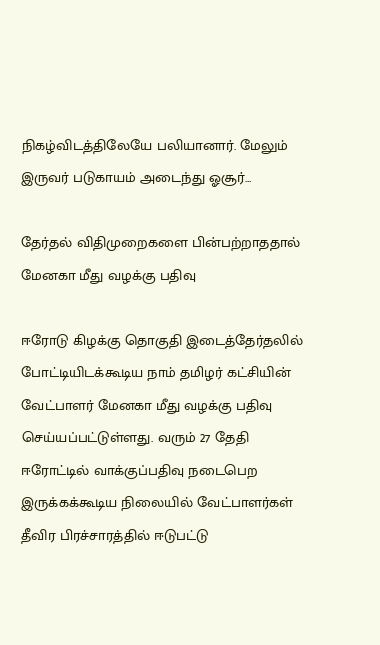நிகழ்விடத்திலேயே பலியானார். மேலும் இருவர் படுகாயம் அடைந்து ஓசூர்...

தேர்தல் விதிமுறைகளை பின்பற்றாததால் மேனகா மீது வழக்கு பதிவு

ஈரோடு கிழக்கு தொகுதி இடைத்தேர்தலில் போட்டியிடக்கூடிய நாம் தமிழர் கட்சியின் வேட்பாளர் மேனகா மீது வழக்கு பதிவு செய்யப்பட்டுள்ளது. வரும் 27 தேதி ஈரோட்டில் வாக்குப்பதிவு நடைபெற இருக்கக்கூடிய நிலையில் வேட்பாளர்கள் தீவிர பிரச்சாரத்தில் ஈடுபட்டு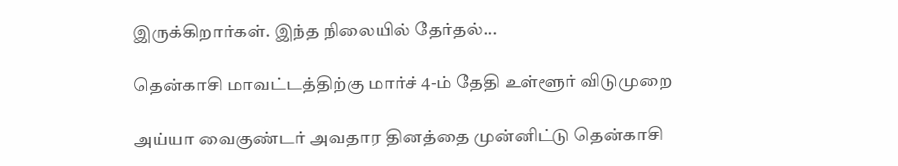இருக்கிறார்கள். இந்த நிலையில் தேர்தல்...

தென்காசி மாவட்டத்திற்கு மார்ச் 4-ம் தேதி உள்ளூர் விடுமுறை

அய்யா வைகுண்டர் அவதார தினத்தை முன்னிட்டு தென்காசி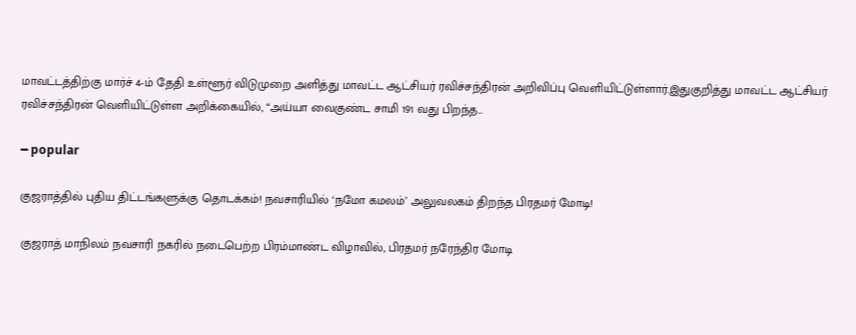மாவட்டத்திற்கு மார்ச் 4-ம் தேதி உள்ளூர் விடுமுறை அளித்து மாவட்ட ஆட்சியர் ரவிச்சந்திரன் அறிவிப்பு வெளியிட்டுள்ளார்.இதுகுறித்து மாவட்ட ஆட்சியர் ரவிச்சந்திரன் வெளியிட்டுள்ள அறிக்கையில், “அய்யா வைகுண்ட சாமி 191 வது பிறந்த...

━ popular

குஜராத்தில் புதிய திட்டங்களுக்கு தொடக்கம்! நவசாரியில் ‘நமோ கமலம்’ அலுவலகம் திறந்த பிரதமர் மோடி!

குஜராத் மாநிலம் நவசாரி நகரில் நடைபெற்ற பிரம்மாண்ட விழாவில், பிரதமர் நரேந்திர மோடி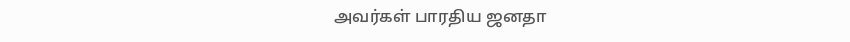அவர்கள் பாரதிய ஜனதா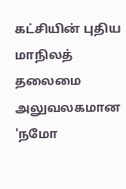கட்சியின் புதிய மாநிலத் தலைமை அலுவலகமான 'நமோ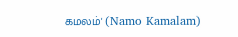கமலம்' (Namo Kamalam)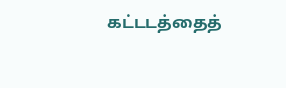கட்டடத்தைத்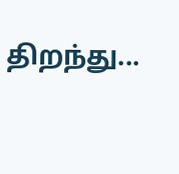திறந்து...